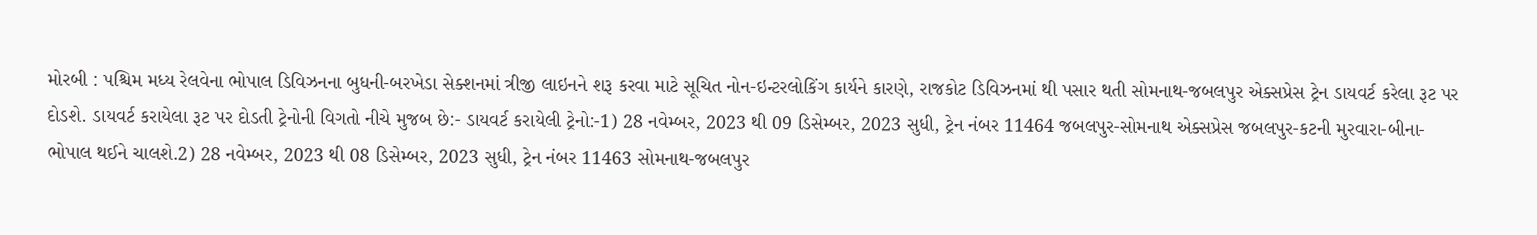મોરબી : પશ્ચિમ મધ્ય રેલવેના ભોપાલ ડિવિઝનના બુધની-બરખેડા સેક્શનમાં ત્રીજી લાઇનને શરૂ કરવા માટે સૂચિત નોન-ઇન્ટરલોકિંગ કાર્યને કારણે, રાજકોટ ડિવિઝનમાં થી પસાર થતી સોમનાથ-જબલપુર એક્સપ્રેસ ટ્રેન ડાયવર્ટ કરેલા રૂટ પર દોડશે. ડાયવર્ટ કરાયેલા રૂટ પર દોડતી ટ્રેનોની વિગતો નીચે મુજબ છે:- ડાયવર્ટ કરાયેલી ટ્રેનો:-1) 28 નવેમ્બર, 2023 થી 09 ડિસેમ્બર, 2023 સુધી, ટ્રેન નંબર 11464 જબલપુર-સોમનાથ એક્સપ્રેસ જબલપુર-કટની મુરવારા-બીના-ભોપાલ થઈને ચાલશે.2) 28 નવેમ્બર, 2023 થી 08 ડિસેમ્બર, 2023 સુધી, ટ્રેન નંબર 11463 સોમનાથ-જબલપુર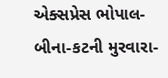એક્સપ્રેસ ભોપાલ-બીના-કટની મુરવારા-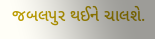જબલપુર થઈને ચાલશે.